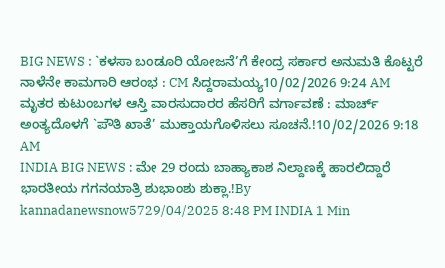BIG NEWS : `ಕಳಸಾ ಬಂಡೂರಿ ಯೋಜನೆ’ಗೆ ಕೇಂದ್ರ ಸರ್ಕಾರ ಅನುಮತಿ ಕೊಟ್ಟರೆ ನಾಳೆನೇ ಕಾಮಗಾರಿ ಆರಂಭ : CM ಸಿದ್ದರಾಮಯ್ಯ10/02/2026 9:24 AM
ಮೃತರ ಕುಟುಂಬಗಳ ಆಸ್ತಿ ವಾರಸುದಾರರ ಹೆಸರಿಗೆ ವರ್ಗಾವಣೆ : ಮಾರ್ಚ್ ಅಂತ್ಯದೊಳಗೆ `ಪೌತಿ ಖಾತೆ’ ಮುಕ್ತಾಯಗೊಳಿಸಲು ಸೂಚನೆ.!10/02/2026 9:18 AM
INDIA BIG NEWS : ಮೇ 29 ರಂದು ಬಾಹ್ಯಾಕಾಶ ನಿಲ್ದಾಣಕ್ಕೆ ಹಾರಲಿದ್ದಾರೆ ಭಾರತೀಯ ಗಗನಯಾತ್ರಿ ಶುಭಾಂಶು ಶುಕ್ಲಾ.!By kannadanewsnow5729/04/2025 8:48 PM INDIA 1 Min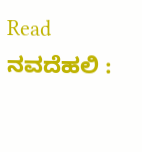Read ನವದೆಹಲಿ :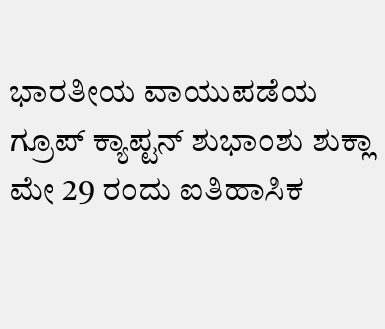ಭಾರತೀಯ ವಾಯುಪಡೆಯ ಗ್ರೂಪ್ ಕ್ಯಾಪ್ಟನ್ ಶುಭಾಂಶು ಶುಕ್ಲಾ ಮೇ 29 ರಂದು ಐತಿಹಾಸಿಕ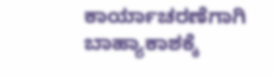ಕಾರ್ಯಾಚರಣೆಗಾಗಿ ಬಾಹ್ಯಾಕಾಶಕ್ಕೆ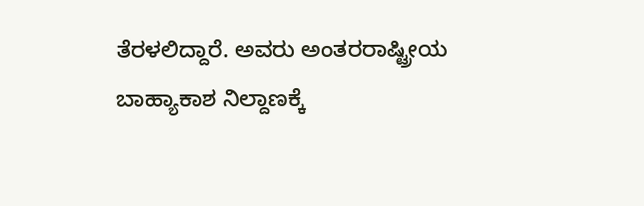ತೆರಳಲಿದ್ದಾರೆ. ಅವರು ಅಂತರರಾಷ್ಟ್ರೀಯ ಬಾಹ್ಯಾಕಾಶ ನಿಲ್ದಾಣಕ್ಕೆ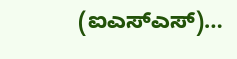(ಐಎಸ್ಎಸ್)…